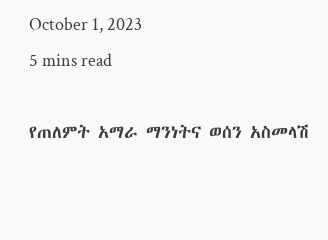October 1, 2023
5 mins read

የጠለምት አማራ ማንነትና ወሰን አስመላሽ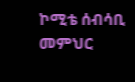ኮሚቴ ሰብሳቢ መምህር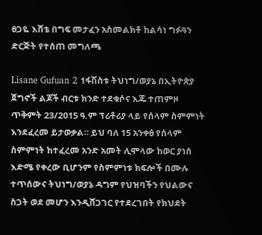ፀጋዬ እሸቴ በግፍ መታፈን አስመልክቶ ከልሳነ ግፉዓን ድርጅት የተሰጠ መግለጫ

Lisane Gufuan 2 1ፋሽስቱ ትህነግ/ወያኔ በኢትዮጵያ ጀግኖች ልጆች ብርቱ ክንድ ተደቁሶና እጁ ተጠምዞ ጥቅምት 23/2015 ዓ.ም ፕሪቶሪያ ላይ የሰላም ስምምነት እንደፈረመ ይታወቃል። ይህ ባለ 15 አንቀፅ የሰላም ስምምነት ከተፈረመ አንድ አመት ሊሞላው ከወር ያነሰ እድሜ የቀረው ቢሆንም የስምምነቱ ክፍሎች በሙሉ ተጥሰውና ትህነግ/ወያኔ ዳግም የህዝባችን የህልውና ስጋት ወደ መሆን እንዲሸጋገር የተደረገበት የክህደት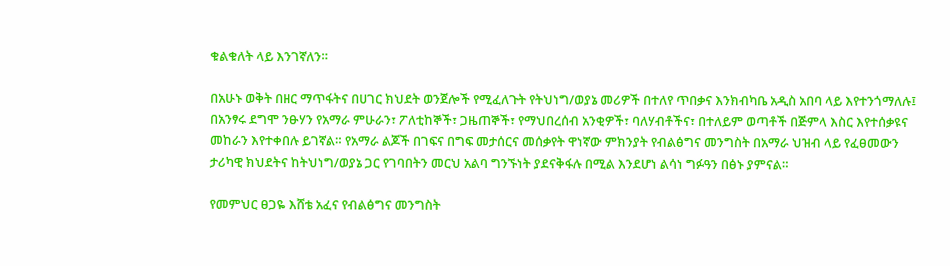ቁልቁለት ላይ እንገኛለን።

በአሁኑ ወቅት በዘር ማጥፋትና በሀገር ክህደት ወንጀሎች የሚፈለጉት የትህነግ/ወያኔ መሪዎች በተለየ ጥበቃና እንክብካቤ አዲስ አበባ ላይ እየተንጎማለሉ፤ በአንፃሩ ደግሞ ንፁሃን የአማራ ምሁራን፣ ፖለቲከኞች፣ ጋዜጠኞች፣ የማህበረሰብ አንቂዎች፣ ባለሃብቶችና፣ በተለይም ወጣቶች በጅምላ እስር እየተሰቃዩና መከራን እየተቀበሉ ይገኛል። የአማራ ልጆች በገፍና በግፍ መታሰርና መሰቃየት ዋነኛው ምክንያት የብልፅግና መንግስት በአማራ ህዝብ ላይ የፈፀመውን ታሪካዊ ክህደትና ከትህነግ/ወያኔ ጋር የገባበትን መርህ አልባ ግንኙነት ያደናቅፋሉ በሚል እንደሆነ ልሳነ ግፉዓን በፅኑ ያምናል።

የመምህር ፀጋዬ እሸቴ አፈና የብልፅግና መንግስት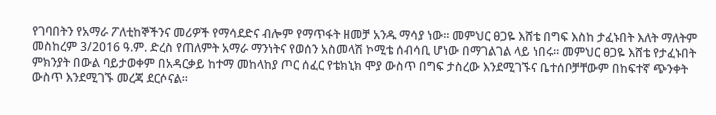የገባበትን የአማራ ፖለቲከኞችንና መሪዎች የማሳደድና ብሎም የማጥፋት ዘመቻ አንዱ ማሳያ ነው። መምህር ፀጋዬ እሸቴ በግፍ እስከ ታፈኑበት እለት ማለትም መስከረም 3/2016 ዓ.ም. ድረስ የጠለምት አማራ ማንነትና የወሰን አስመላሽ ኮሚቴ ሰብሳቢ ሆነው በማገልገል ላይ ነበሩ። መምህር ፀጋዬ እሸቴ የታፈኑበት ምክንያት በውል ባይታወቀም በአዳርቃይ ከተማ መከላከያ ጦር ሰፈር የቴክኒክ ሞያ ውስጥ በግፍ ታስረው እንደሚገኙና ቤተሰቦቻቸውም በከፍተኛ ጭንቀት ውስጥ እንደሚገኙ መረጃ ደርሶናል።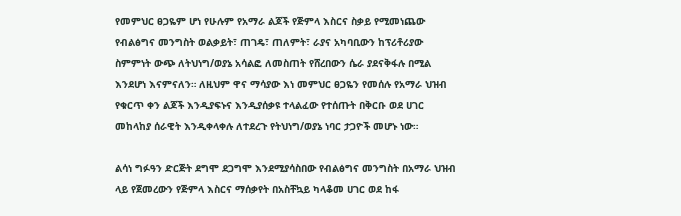የመምህር ፀጋዬም ሆነ የሁሉም የአማራ ልጆች የጅምላ እስርና ስቃይ የሚመነጨው የብልፅግና መንግስት ወልቃይት፣ ጠገዴ፣ ጠለምት፣ ራያና አካባቢውን ከፕሪቶሪያው ስምምነት ውጭ ለትህነግ/ወያኔ አሳልፎ ለመስጠት የሸረበውን ሴራ ያደናቅፋሉ በሚል እንደሆነ እናምናለን። ለዚህም ዋና ማሳያው እነ መምህር ፀጋዬን የመሰሉ የአማራ ህዝብ የቁርጥ ቀን ልጆች እንዲያፍኑና እንዲያሰቃዩ ተላልፈው የተሰጡት በቅርቡ ወደ ሀገር መከላከያ ሰራዊት እንዲቀላቀሉ ለተደረጉ የትህነግ/ወያኔ ነባር ታጋዮች መሆኑ ነው።

ልሳነ ግፉዓን ድርጅት ደግሞ ደጋግሞ እንደሚያሳስበው የብልፅግና መንግስት በአማራ ህዝብ ላይ የጀመረውን የጅምላ እስርና ማሰቃየት በአስቸኳይ ካላቆመ ሀገር ወደ ከፋ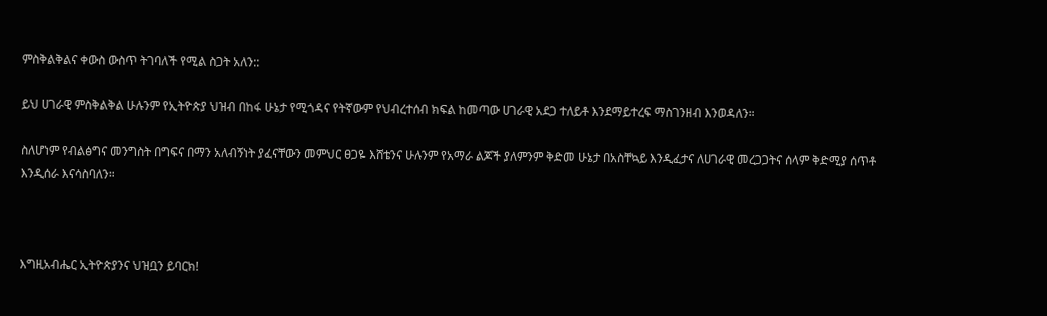ምስቅልቅልና ቀውስ ውስጥ ትገባለች የሚል ስጋት አለን::

ይህ ሀገራዊ ምስቅልቅል ሁሉንም የኢትዮጵያ ህዝብ በከፋ ሁኔታ የሚጎዳና የትኛውም የህብረተሰብ ክፍል ከመጣው ሀገራዊ አደጋ ተለይቶ እንደማይተረፍ ማስገንዘብ እንወዳለን።

ስለሆነም የብልፅግና መንግስት በግፍና በማን አለብኝነት ያፈናቸውን መምህር ፀጋዬ እሸቴንና ሁሉንም የአማራ ልጆች ያለምንም ቅድመ ሁኔታ በአስቸኳይ እንዲፈታና ለሀገራዊ መረጋጋትና ሰላም ቅድሚያ ሰጥቶ እንዲሰራ እናሳስባለን።



እግዚአብሔር ኢትዮጵያንና ህዝቧን ይባርክ!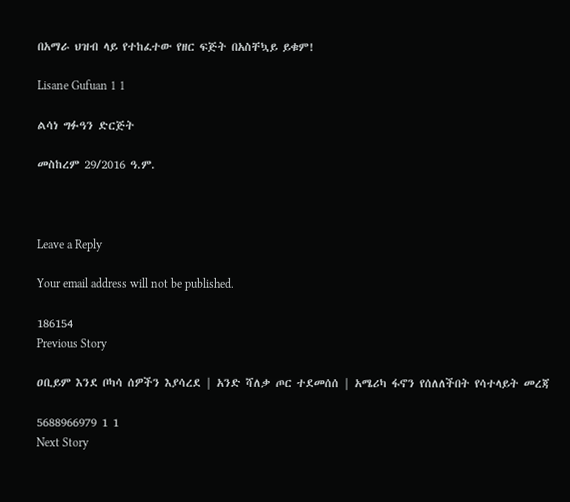በአማራ ህዝብ ላይ የተከፈተው የዘር ፍጅት በአስቸኳይ ይቁም!

Lisane Gufuan 1 1

ልሳነ ግፉዓን ድርጅት

መስከረም 29/2016 ዓ.ም.



Leave a Reply

Your email address will not be published.

186154
Previous Story

ዐቢይም እንደ ቦካሳ ሰዎችን እያሳረደ | አንድ ሻለቃ ጦር ተደመሰሰ | አሜሪካ ፋኖን የሰለለችበት የሳተላይት መረጃ

5688966979 1 1
Next Story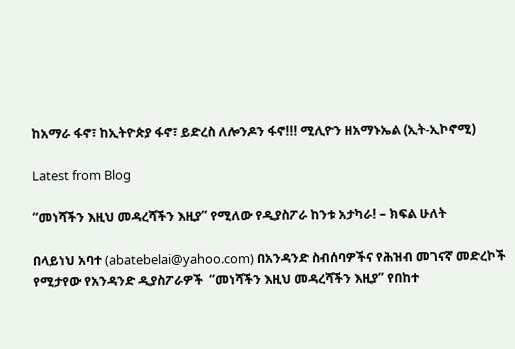ከአማራ ፋኖ፣ ከኢትዮጵያ ፋኖ፣ ይድረስ ለሎንዶን ፋኖ!!! ሚሊዮን ዘአማኑኤል (ኢት-ኢኮኖሚ)

Latest from Blog

“መነሻችን እዚህ መዳረሻችን እዚያ” የሚለው የዲያስፖራ ከንቱ አታካራ! – ክፍል ሁለት

በላይነህ አባተ (abatebelai@yahoo.com) በአንዳንድ ስብሰባዎችና የሕዝብ መገናኛ መድረኮች የሚታየው የአንዳንድ ዲያስፖራዎች  “መነሻችን እዚህ መዳረሻችን እዚያ” የበከተ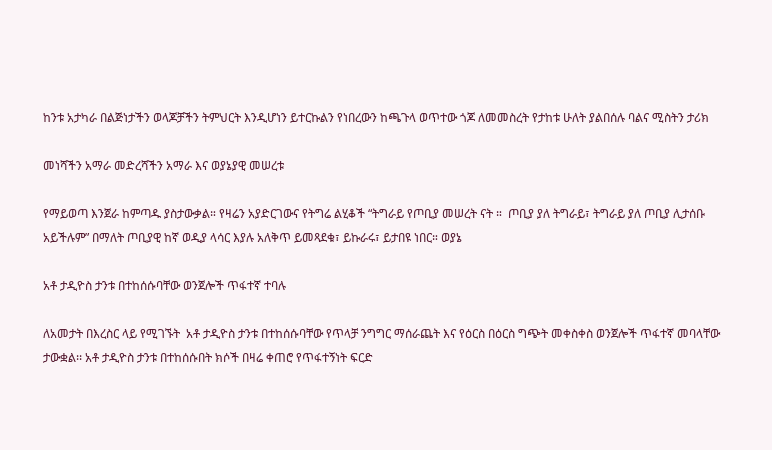ከንቱ አታካራ በልጅነታችን ወላጆቻችን ትምህርት እንዲሆነን ይተርኩልን የነበረውን ከጫጉላ ወጥተው ጎጆ ለመመስረት የታከቱ ሁለት ያልበሰሉ ባልና ሚስትን ታሪክ

መነሻችን አማራ መድረሻችን አማራ እና ወያኔያዊ መሠረቱ

የማይወጣ እንጀራ ከምጣዱ ያስታውቃል። የዛሬን አያድርገውና የትግሬ ልሂቆች “ትግራይ የጦቢያ መሠረት ናት ።  ጦቢያ ያለ ትግራይ፣ ትግራይ ያለ ጦቢያ ሊታሰቡ አይችሉም” በማለት ጦቢያዊ ከኛ ወዲያ ላሳር እያሉ አለቅጥ ይመጻደቁ፣ ይኩራሩ፣ ይታበዩ ነበር። ወያኔ

አቶ ታዲዮስ ታንቱ በተከሰሱባቸው ወንጀሎች ጥፋተኛ ተባሉ

ለአመታት በእረስር ላይ የሚገኙት  አቶ ታዲዮስ ታንቱ በተከሰሱባቸው የጥላቻ ንግግር ማሰራጨት እና የዕርስ በዕርስ ግጭት መቀስቀስ ወንጀሎች ጥፋተኛ መባላቸው ታውቋል፡፡ አቶ ታዲዮስ ታንቱ በተከሰሱበት ክሶች በዛሬ ቀጠሮ የጥፋተኝነት ፍርድ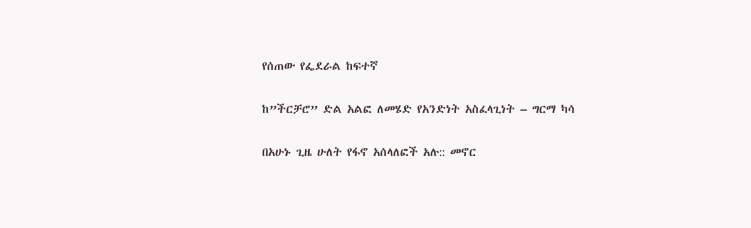የሰጠው የፌደራል ከፍተኛ

ከ”ችርቻሮ” ድል አልፎ ለመሄድ የአንድነት አስፈላጊነት – ግርማ ካሳ

በአሁኑ ጊዜ ሁለት የፋኖ አሰላለፎች አሉ:: መኖር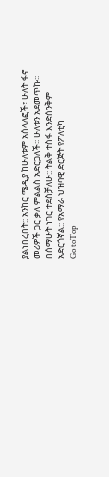ያልነበረበት:: አንከር ሜዲያ ከሁለቱም አሰላለፎች፣ ሁለት ፋኖ መሪዎች ጋር ቃለ ምልልስ አድርጋለች፡፡ ሁለቱን አደመጥኩ፡፡ በሰማሁት ነገር ተደስቻለሁ:: ትልቅ ተስፋ እንድሰንቅም አድርጎኛል:: የአማራ ህዝባዊ ድርጅት የፖለቲካ
Go toTop